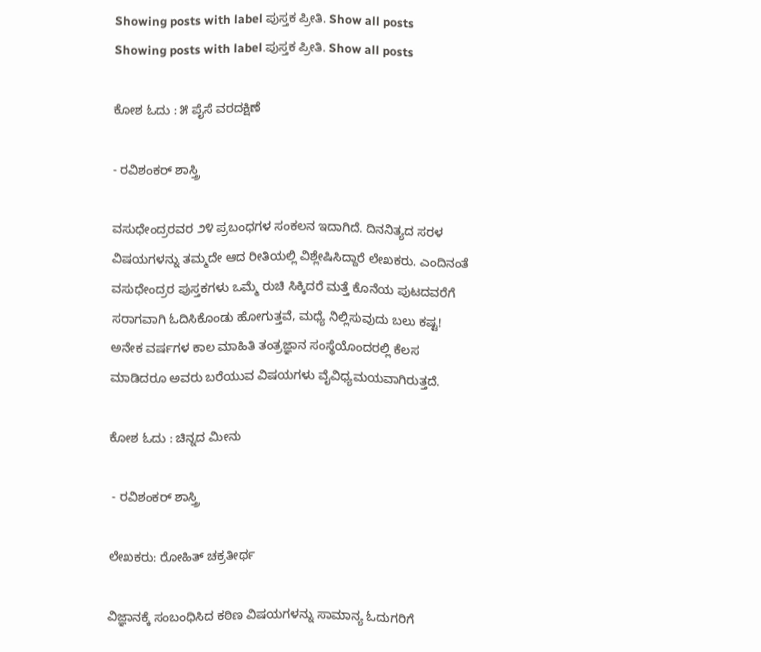Showing posts with label ಪುಸ್ತಕ ಪ್ರೀತಿ. Show all posts
Showing posts with label ಪುಸ್ತಕ ಪ್ರೀತಿ. Show all posts

ಕೋಶ ಓದು : ೫ ಪೈಸೆ ವರದಕ್ಷಿಣೆ

- ರವಿಶಂಕರ್ ಶಾಸ್ತ್ರಿ

ವಸುಧೇಂದ್ರರವರ ೨೪ ಪ್ರಬಂಧಗಳ ಸಂಕಲನ ಇದಾಗಿದೆ. ದಿನನಿತ್ಯದ ಸರಳ ವಿಷಯಗಳನ್ನು ತಮ್ಮದೇ ಆದ ರೀತಿಯಲ್ಲಿ ವಿಶ್ಲೇಷಿಸಿದ್ದಾರೆ ಲೇಖಕರು. ಎಂದಿನಂತೆ ವಸುಧೇಂದ್ರರ ಪುಸ್ತಕಗಳು ಒಮ್ಮೆ ರುಚಿ ಸಿಕ್ಕಿದರೆ ಮತ್ತೆ ಕೊನೆಯ ಪುಟದವರೆಗೆ ಸರಾಗವಾಗಿ ಓದಿಸಿಕೊಂಡು ಹೋಗುತ್ತವೆ, ಮಧ್ಯೆ ನಿಲ್ಲಿಸುವುದು ಬಲು ಕಷ್ಟ! ಅನೇಕ ವರ್ಷಗಳ ಕಾಲ ಮಾಹಿತಿ ತಂತ್ರಜ್ಞಾನ ಸಂಸ್ಥೆಯೊಂದರಲ್ಲಿ ಕೆಲಸ ಮಾಡಿದರೂ ಅವರು ಬರೆಯುವ ವಿಷಯಗಳು ವೈವಿಧ್ಯಮಯವಾಗಿರುತ್ತದೆ.

ಕೋಶ ಓದು : ಚಿನ್ನದ ಮೀನು

 - ರವಿಶಂಕರ್ ಶಾಸ್ತ್ರಿ

ಲೇಖಕರು: ರೋಹಿತ್ ಚಕ್ರತೀರ್ಥ

ವಿಜ್ಞಾನಕ್ಕೆ ಸಂಬಂಧಿಸಿದ ಕಠಿಣ ವಿಷಯಗಳನ್ನು ಸಾಮಾನ್ಯ ಓದುಗರಿಗೆ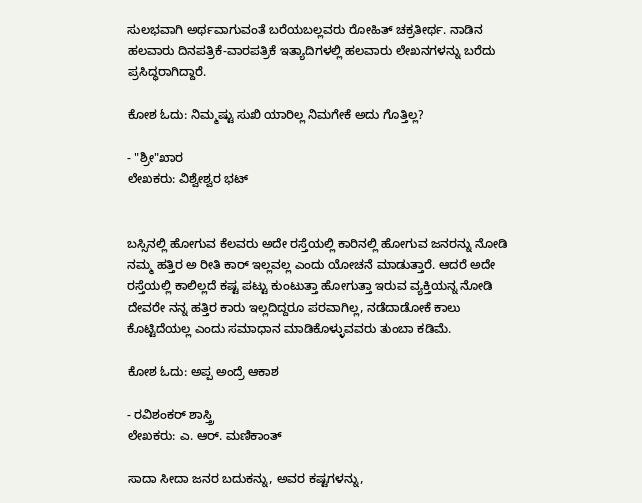ಸುಲಭವಾಗಿ ಅರ್ಥವಾಗುವಂತೆ ಬರೆಯಬಲ್ಲವರು ರೋಹಿತ್ ಚಕ್ರತೀರ್ಥ. ನಾಡಿನ ಹಲವಾರು ದಿನಪತ್ರಿಕೆ-ವಾರಪತ್ರಿಕೆ ಇತ್ಯಾದಿಗಳಲ್ಲಿ ಹಲವಾರು ಲೇಖನಗಳನ್ನು ಬರೆದು ಪ್ರಸಿದ್ಧರಾಗಿದ್ದಾರೆ.

ಕೋಶ ಓದು: ನಿಮ್ಮಷ್ಟು ಸುಖಿ ಯಾರಿಲ್ಲ ನಿಮಗೇಕೆ ಅದು ಗೊತ್ತಿಲ್ಲ?

- "ಶ್ರೀ"ಖಾರ
ಲೇಖಕರು: ವಿಶ್ವೇಶ್ವರ ಭಟ್


ಬಸ್ಸಿನಲ್ಲಿ ಹೋಗುವ ಕೆಲವರು ಅದೇ ರಸ್ತೆಯಲ್ಲಿ ಕಾರಿನಲ್ಲಿ ಹೋಗುವ ಜನರನ್ನು ನೋಡಿ ನಮ್ಮ ಹತ್ತಿರ ಅ ರೀತಿ ಕಾರ್ ಇಲ್ಲವಲ್ಲ ಎಂದು ಯೋಚನೆ ಮಾಡುತ್ತಾರೆ. ಆದರೆ ಅದೇ ರಸ್ತೆಯಲ್ಲಿ ಕಾಲಿಲ್ಲದೆ ಕಷ್ಟ ಪಟ್ಟು ಕುಂಟುತ್ತಾ ಹೋಗುತ್ತಾ ಇರುವ ವ್ಯಕ್ತಿಯನ್ನ ನೋಡಿ ದೇವರೇ ನನ್ನ ಹತ್ತಿರ ಕಾರು ಇಲ್ಲದಿದ್ದರೂ ಪರವಾಗಿಲ್ಲ, ನಡೆದಾಡೋಕೆ ಕಾಲು ಕೊಟ್ಟಿದೆಯಲ್ಲ ಎಂದು ಸಮಾಧಾನ ಮಾಡಿಕೊಳ್ಳುವವರು ತುಂಬಾ ಕಡಿಮೆ.

ಕೋಶ ಓದು: ಅಪ್ಪ ಅಂದ್ರೆ ಆಕಾಶ

- ರವಿಶಂಕರ್ ಶಾಸ್ತ್ರಿ
ಲೇಖಕರು: ಎ. ಆರ್. ಮಣಿಕಾಂತ್

ಸಾದಾ ಸೀದಾ ಜನರ ಬದುಕನ್ನು, ಅವರ ಕಷ್ಟಗಳನ್ನು,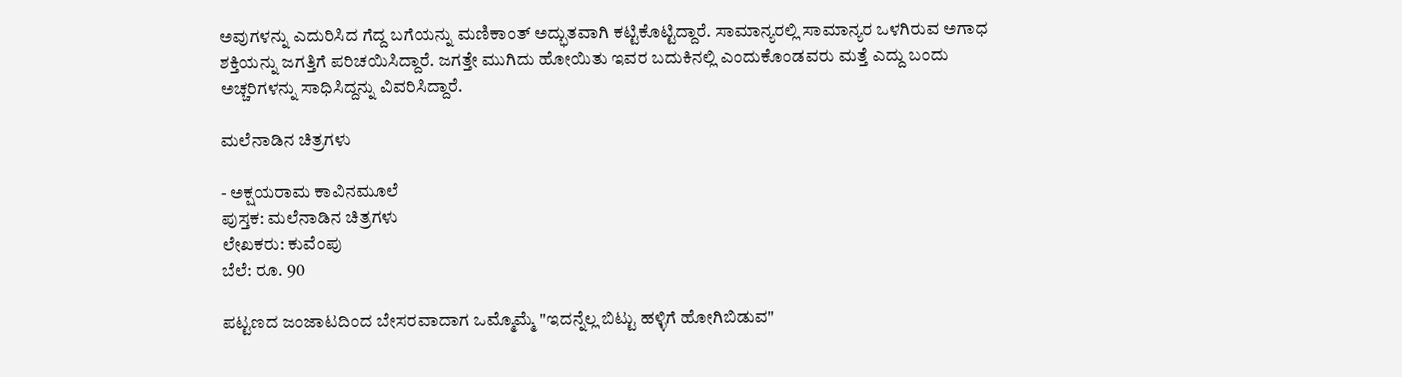ಅವುಗಳನ್ನು ಎದುರಿಸಿದ ಗೆದ್ದ ಬಗೆಯನ್ನು ಮಣಿಕಾಂತ್ ಅದ್ಭುತವಾಗಿ ಕಟ್ಟಿಕೊಟ್ಟಿದ್ದಾರೆ. ಸಾಮಾನ್ಯರಲ್ಲಿ ಸಾಮಾನ್ಯರ ಒಳಗಿರುವ ಅಗಾಧ ಶಕ್ತಿಯನ್ನು ಜಗತ್ತಿಗೆ ಪರಿಚಯಿಸಿದ್ದಾರೆ. ಜಗತ್ತೇ ಮುಗಿದು ಹೋಯಿತು ಇವರ ಬದುಕಿನಲ್ಲಿ ಎಂದುಕೊಂಡವರು ಮತ್ತೆ ಎದ್ದು ಬಂದು ಅಚ್ಚರಿಗಳನ್ನು ಸಾಧಿಸಿದ್ದನ್ನು ವಿವರಿಸಿದ್ದಾರೆ.

ಮಲೆನಾಡಿನ ಚಿತ್ರಗಳು

- ಅಕ್ಷಯರಾಮ ಕಾವಿನಮೂಲೆ
ಪುಸ್ತಕ: ಮಲೆನಾಡಿನ ಚಿತ್ರಗಳು
ಲೇಖಕರು: ಕುವೆಂಪು
ಬೆಲೆ: ರೂ. 90

ಪಟ್ಟಣದ ಜಂಜಾಟದಿಂದ ಬೇಸರವಾದಾಗ ಒಮ್ಮೊಮ್ಮೆ "ಇದನ್ನೆಲ್ಲ ಬಿಟ್ಟು ಹಳ್ಳಿಗೆ ಹೋಗಿಬಿಡುವ"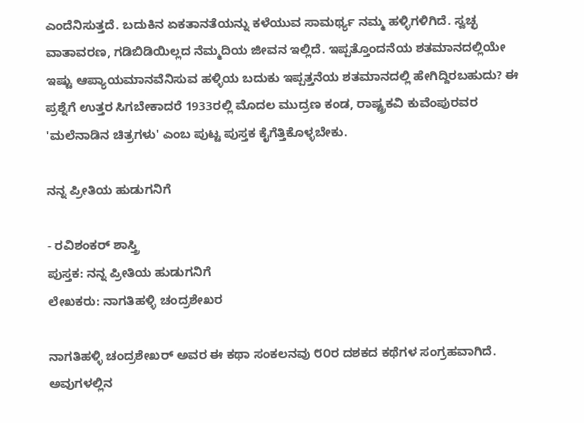ಎಂದೆನಿಸುತ್ತದೆ. ಬದುಕಿನ ಏಕತಾನತೆಯನ್ನು ಕಳೆಯುವ ಸಾಮರ್ಥ್ಯ ನಮ್ಮ ಹಳ್ಳಿಗಳಿಗಿದೆ. ಸ್ವಚ್ಛ ವಾತಾವರಣ, ಗಡಿಬಿಡಿಯಿಲ್ಲದ ನೆಮ್ಮದಿಯ ಜೀವನ ಇಲ್ಲಿದೆ. ಇಪ್ಪತ್ತೊಂದನೆಯ ಶತಮಾನದಲ್ಲಿಯೇ ಇಷ್ಟು ಆಪ್ಯಾಯಮಾನವೆನಿಸುವ ಹಳ್ಳಿಯ ಬದುಕು ಇಪ್ಪತ್ತನೆಯ ಶತಮಾನದಲ್ಲಿ ಹೇಗಿದ್ದಿರಬಹುದು? ಈ ಪ್ರಶ್ನೆಗೆ ಉತ್ತರ ಸಿಗಬೇಕಾದರೆ 1933ರಲ್ಲಿ ಮೊದಲ ಮುದ್ರಣ ಕಂಡ, ರಾಷ್ಟ್ರಕವಿ ಕುವೆಂಪುರವರ 'ಮಲೆನಾಡಿನ ಚಿತ್ರಗಳು' ಎಂಬ ಪುಟ್ಟ ಪುಸ್ತಕ ಕೈಗೆತ್ತಿಕೊಳ್ಳಬೇಕು.

ನನ್ನ ಪ್ರೀತಿಯ ಹುಡುಗನಿಗೆ

- ರವಿಶಂಕರ್ ಶಾಸ್ತ್ರಿ
ಪುಸ್ತಕ: ನನ್ನ ಪ್ರೀತಿಯ ಹುಡುಗನಿಗೆ
ಲೇಖಕರು: ನಾಗತಿಹಳ್ಳಿ ಚಂದ್ರಶೇಖರ

ನಾಗತಿಹಳ್ಳಿ ಚಂದ್ರಶೇಖರ್ ಅವರ ಈ ಕಥಾ ಸಂಕಲನವು ೮೦ರ ದಶಕದ ಕಥೆಗಳ ಸಂಗ್ರಹವಾಗಿದೆ. ಅವುಗಳಲ್ಲಿನ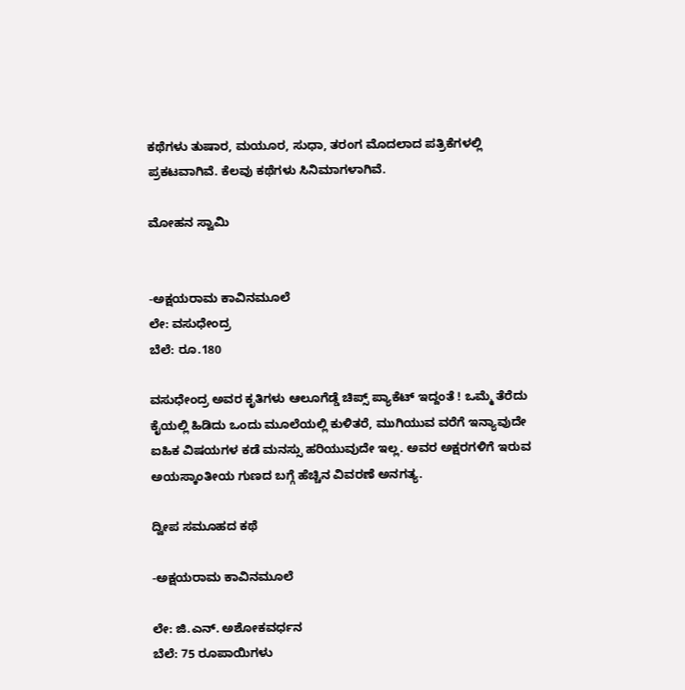ಕಥೆಗಳು ತುಷಾರ, ಮಯೂರ, ಸುಧಾ, ತರಂಗ ಮೊದಲಾದ ಪತ್ರಿಕೆಗಳಲ್ಲಿ ಪ್ರಕಟವಾಗಿವೆ. ಕೆಲವು ಕಥೆಗಳು ಸಿನಿಮಾಗಳಾಗಿವೆ.

ಮೋಹನ ಸ್ವಾಮಿ


-ಅಕ್ಷಯರಾಮ ಕಾವಿನಮೂಲೆ
ಲೇ: ವಸುಧೇಂದ್ರ
ಬೆಲೆ: ರೂ.180

ವಸುಧೇಂದ್ರ ಅವರ ಕೃತಿಗಳು ಆಲೂಗೆಡ್ಡೆ ಚಿಪ್ಸ್ ಪ್ಯಾಕೆಟ್ ಇದ್ದಂತೆ ! ಒಮ್ಮೆ ತೆರೆದು ಕೈಯಲ್ಲಿ ಹಿಡಿದು ಒಂದು ಮೂಲೆಯಲ್ಲಿ ಕುಳಿತರೆ, ಮುಗಿಯುವ ವರೆಗೆ ಇನ್ಯಾವುದೇ ಐಹಿಕ ವಿಷಯಗಳ ಕಡೆ ಮನಸ್ಸು ಹರಿಯುವುದೇ ಇಲ್ಲ. ಅವರ ಅಕ್ಷರಗಳಿಗೆ ಇರುವ ಅಯಸ್ಕಾಂತೀಯ ಗುಣದ ಬಗ್ಗೆ ಹೆಚ್ಚಿನ ವಿವರಣೆ ಅನಗತ್ಯ.

ದ್ವೀಪ ಸಮೂಹದ ಕಥೆ

-ಅಕ್ಷಯರಾಮ ಕಾವಿನಮೂಲೆ

ಲೇ: ಜಿ.ಎನ್. ಅಶೋಕವರ್ಧನ
ಬೆಲೆ: 75 ರೂಪಾಯಿಗಳು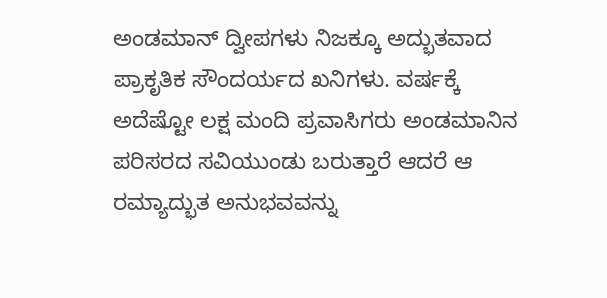ಅಂಡಮಾನ್ ದ್ವೀಪಗಳು ನಿಜಕ್ಕೂ ಅದ್ಭುತವಾದ ಪ್ರಾಕೃತಿಕ ಸೌಂದರ್ಯದ ಖನಿಗಳು. ವರ್ಷಕ್ಕೆ ಅದೆಷ್ಟೋ ಲಕ್ಷ ಮಂದಿ ಪ್ರವಾಸಿಗರು ಅಂಡಮಾನಿನ ಪರಿಸರದ ಸವಿಯುಂಡು ಬರುತ್ತಾರೆ ಆದರೆ ಆ ರಮ್ಯಾದ್ಭುತ ಅನುಭವವನ್ನು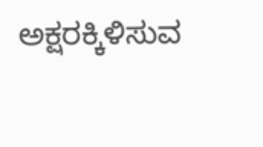ಅಕ್ಷರಕ್ಕಿಳಿಸುವ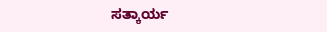ಸತ್ಕಾರ್ಯ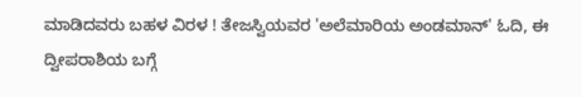ಮಾಡಿದವರು ಬಹಳ ವಿರಳ ! ತೇಜಸ್ವಿಯವರ 'ಅಲೆಮಾರಿಯ ಅಂಡಮಾನ್' ಓದಿ, ಈ ದ್ವೀಪರಾಶಿಯ ಬಗ್ಗೆ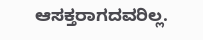ಆಸಕ್ತರಾಗದವರಿಲ್ಲ.